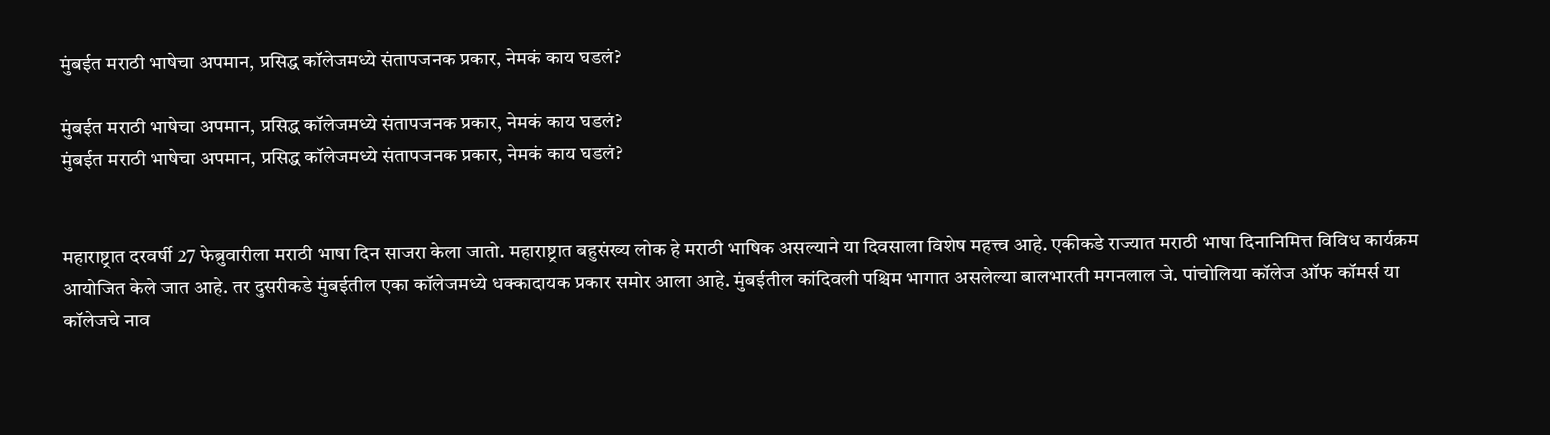मुंबईत मराठी भाषेचा अपमान, प्रसिद्ध कॉलेजमध्ये संतापजनक प्रकार, नेमकं काय घडलं?

मुंबईत मराठी भाषेचा अपमान, प्रसिद्ध कॉलेजमध्ये संतापजनक प्रकार, नेमकं काय घडलं?
मुंबईत मराठी भाषेचा अपमान, प्रसिद्ध कॉलेजमध्ये संतापजनक प्रकार, नेमकं काय घडलं?


महाराष्ट्रात दरवर्षी 27 फेब्रुवारीला मराठी भाषा दिन साजरा केला जातो. महाराष्ट्रात बहुसंख्य लोक हे मराठी भाषिक असल्याने या दिवसाला विशेष महत्त्व आहे. एकीकडे राज्यात मराठी भाषा दिनानिमित्त विविध कार्यक्रम आयोजित केले जात आहे. तर दुसरीकडे मुंबईतील एका कॉलेजमध्ये धक्कादायक प्रकार समोर आला आहे. मुंबईतील कांदिवली पश्चिम भागात असलेल्या बालभारती मगनलाल जे. पांचोलिया कॉलेज ऑफ कॉमर्स या कॉलेजचे नाव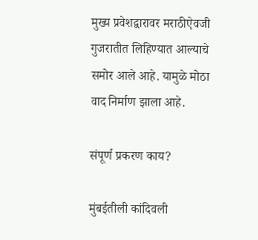मुख्य प्रवेशद्वारावर मराठीऐवजी गुजरातीत लिहिण्यात आल्याचे समोर आले आहे. यामुळे मोठा वाद निर्माण झाला आहे.

संपूर्ण प्रकरण काय?

मुंबईतीली कांदिवली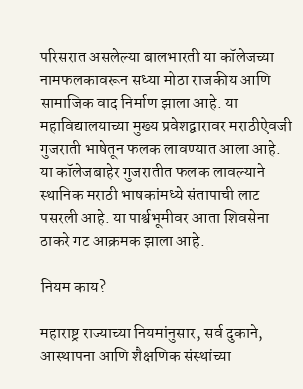परिसरात असलेल्या बालभारती या कॉलेजच्या नामफलकावरून सध्या मोठा राजकीय आणि सामाजिक वाद निर्माण झाला आहे. या महाविद्यालयाच्या मुख्य प्रवेशद्वारावर मराठीऐवजी गुजराती भाषेतून फलक लावण्यात आला आहे. या कॉलेजबाहेर गुजरातीत फलक लावल्याने स्थानिक मराठी भाषकांमध्ये संतापाची लाट पसरली आहे. या पार्श्वभूमीवर आता शिवसेना ठाकरे गट आक्रमक झाला आहे.

नियम काय?

महाराष्ट्र राज्याच्या नियमांनुसार, सर्व दुकाने, आस्थापना आणि शैक्षणिक संस्थांच्या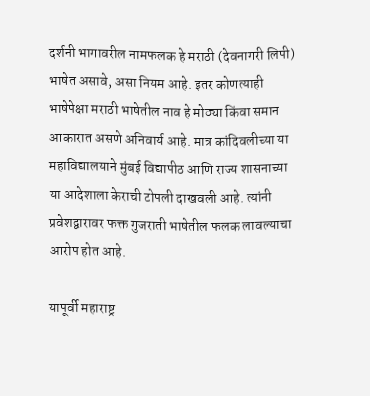दर्शनी भागावरील नामफलक हे मराठी (देवनागरी लिपी) भाषेत असावे, असा नियम आहे. इतर कोणत्याही भाषेपेक्षा मराठी भाषेतील नाव हे मोठ्या किंवा समान आकारात असणे अनिवार्य आहे. मात्र कांदिवलीच्या या महाविद्यालयाने मुंबई विद्यापीठ आणि राज्य शासनाच्या या आदेशाला केराची टोपली दाखवली आहे. त्यांनी प्रवेशद्वारावर फक्त गुजराती भाषेतील फलक लावल्याचा आरोप होत आहे.

यापूर्वी महाराष्ट्र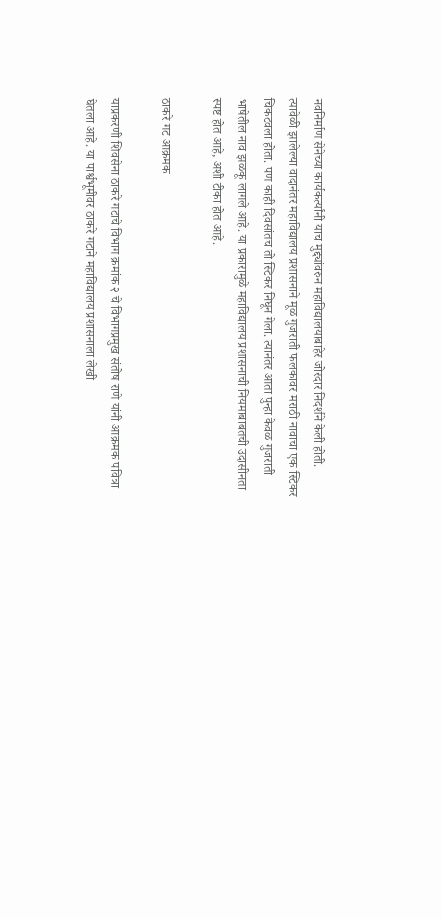नवनिर्माण सेनेच्या कार्यकर्त्यांनी याच मुद्द्यांवरुन महाविद्यालयाबाहेर जोरदार निदर्शने केली होती. त्यावेळी झालेल्या वादानंतर महाविद्यालय प्रशासनाने मूळ गुजराती फलकावर मराठी नावाचा एक स्टिकर चिकटवला होता. पण काही दिवसांतच तो स्टिकर निघून गेला. त्यानंतर आता पुन्हा केवळ गुजराती भाषेतील नाव झळकू लागले आहे. या प्रकारामुळे महाविद्यालय प्रशासनाची नियमाबाबतची उदासीनता स्पष्ट होत आहे, अशी टीका होत आहे.

ठाकरे गट आक्रमक

याप्रकरणी शिवसेना ठाकरे गटाचे विभाग क्रमांक २ चे विभागप्रमुख संतोष राणे यांनी आक्रमक पवित्रा घेतला आहे. या पार्श्वभूमीवर ठाकरे गटाने महाविद्यालय प्रशासनाला लेखी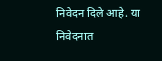निवेदन दिले आहे. या निवेदनात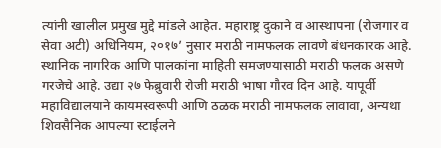त्यांनी खालील प्रमुख मुद्दे मांडले आहेत. महाराष्ट्र दुकाने व आस्थापना (रोजगार व सेवा अटी) अधिनियम, २०१७’ नुसार मराठी नामफलक लावणे बंधनकारक आहे. स्थानिक नागरिक आणि पालकांना माहिती समजण्यासाठी मराठी फलक असणे गरजेचे आहे. उद्या २७ फेब्रुवारी रोजी मराठी भाषा गौरव दिन आहे. यापूर्वी महाविद्यालयाने कायमस्वरूपी आणि ठळक मराठी नामफलक लावावा, अन्यथा शिवसैनिक आपल्या स्टाईलने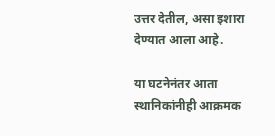उत्तर देतील, असा इशारा देण्यात आला आहे.

या घटनेनंतर आता स्थानिकांनीही आक्रमक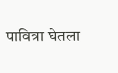पावित्रा घेतला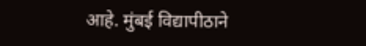आहे. मुंबई विद्यापीठाने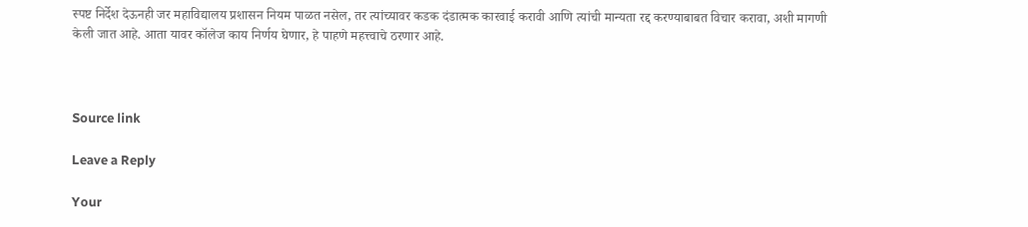स्पष्ट निर्देश देऊनही जर महाविद्यालय प्रशासन नियम पाळत नसेल, तर त्यांच्यावर कडक दंडात्मक कारवाई करावी आणि त्यांची मान्यता रद्द करण्याबाबत विचार करावा, अशी मागणी केली जात आहे. आता यावर कॉलेज काय निर्णय घेणार, हे पाहणे महत्त्वाचे ठरणार आहे.



Source link

Leave a Reply

Your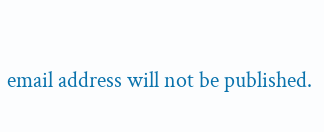email address will not be published.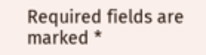Required fields are marked *